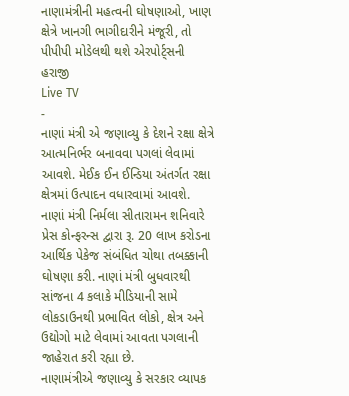નાણામંત્રીની મહત્વની ઘોષણાઓ, ખાણ ક્ષેત્રે ખાનગી ભાગીદારીને મંજૂરી, તો પીપીપી મોડેલથી થશે એરપોર્ટ્સની હરાજી
Live TV
-
નાણાં મંત્રી એ જણાવ્યુ કે દેશને રક્ષા ક્ષેત્રે આત્મનિર્ભર બનાવવા પગલાં લેવામાં આવશે. મેઈક ઈન ઈન્ડિયા અંતર્ગત રક્ષા ક્ષેત્રમાં ઉત્પાદન વધારવામાં આવશે.
નાણાં મંત્રી નિર્મલા સીતારામન શનિવારે પ્રેસ કોન્ફરન્સ દ્વારા રૂ. 20 લાખ કરોડના આર્થિક પેકેજ સંબંધિત ચોથા તબક્કાની ઘોષણા કરી. નાણાં મંત્રી બુધવારથી સાંજના 4 કલાકે મીડિયાની સામે લોકડાઉનથી પ્રભાવિત લોકો, ક્ષેત્ર અને ઉદ્યોગો માટે લેવામાં આવતા પગલાની જાહેરાત કરી રહ્યા છે.
નાણામંત્રીએ જણાવ્યુ કે સરકાર વ્યાપક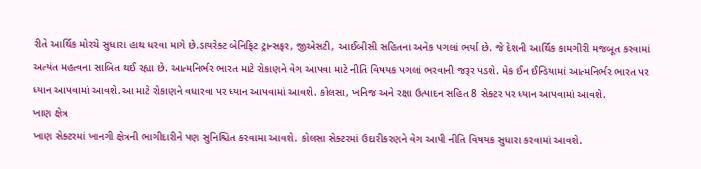રીતે આર્થિક મોરચે સુધારા હાથ ધરવા માગે છે.ડાયરેક્ટ બેનિફિટ ટ્રાન્સફર, જીએસટી, આઈબીસી સહિતના અનેક પગલાં ભર્યા છે. જે દેશની આર્થિક કામગીરી મજબૂત કરવામાં અત્યંત મહત્વના સાબિત થઈ રહ્યા છે. આત્મનિર્ભર ભારત માટે રોકાણને વેગ આપવા માટે નીતિ વિષયક પગલાં ભરવાની જરૂર પડશે. મેક ઈન ઈન્ડિયામાં આત્મનિર્ભર ભારત પર ધ્યાન આપવામાં આવશે.આ માટે રોકાણને વધારવા પર ધ્યાન આપવામાં આવશે. કોલસા, ખનિજ અને રક્ષા ઉત્પાદન સહિત 8 સેક્ટર પર ધ્યાન આપવામાં આવશે.
ખાણ ક્ષેત્ર
ખાણ સેક્ટરમાં ખાનગી ક્ષેત્રની ભાગીદારીને પણ સુનિશ્ચિત કરવામા આવશે. કોલસા સેક્ટરમાં ઉદારીકરણને વેગ આપી નીતિ વિષયક સુધારા કરવામાં આવશે.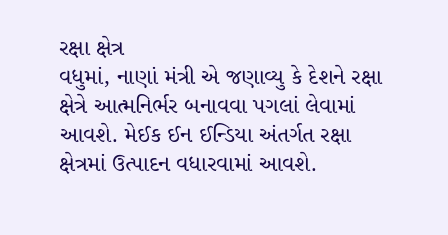રક્ષા ક્ષેત્ર
વધુમાં, નાણાં મંત્રી એ જણાવ્યુ કે દેશને રક્ષા ક્ષેત્રે આત્મનિર્ભર બનાવવા પગલાં લેવામાં આવશે. મેઈક ઈન ઈન્ડિયા અંતર્ગત રક્ષા ક્ષેત્રમાં ઉત્પાદન વધારવામાં આવશે.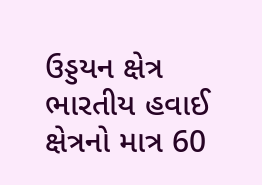ઉડ્ડયન ક્ષેત્ર
ભારતીય હવાઈ ક્ષેત્રનો માત્ર 60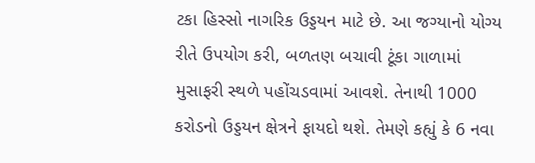ટકા હિસ્સો નાગરિક ઉડ્ડયન માટે છે. આ જગ્યાનો યોગ્ય રીતે ઉપયોગ કરી, બળતણ બચાવી ટૂંકા ગાળામાં મુસાફરી સ્થળે પહોંચડવામાં આવશે. તેનાથી 1000 કરોડનો ઉડ્ડયન ક્ષેત્રને ફાયદો થશે. તેમણે કહ્યું કે 6 નવા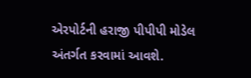એરપોર્ટની હરાજી પીપીપી મોડેલ અંતર્ગત કરવામાં આવશે.